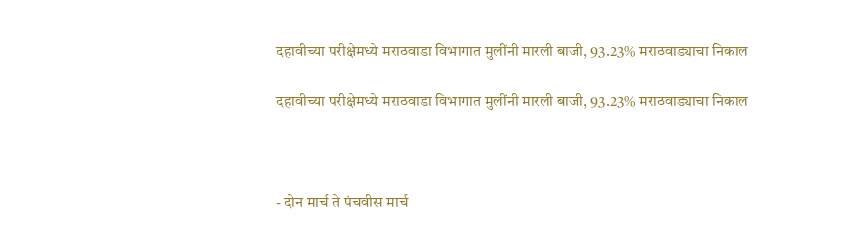दहावीच्या परीक्षेमध्ये मराठवाडा विभागात मुलींनी मारली बाजी, 93.23% मराठवाड्याचा निकाल

दहावीच्या परीक्षेमध्ये मराठवाडा विभागात मुलींनी मारली बाजी, 93.23% मराठवाड्याचा निकाल



- दोन मार्च ते पंचवीस मार्च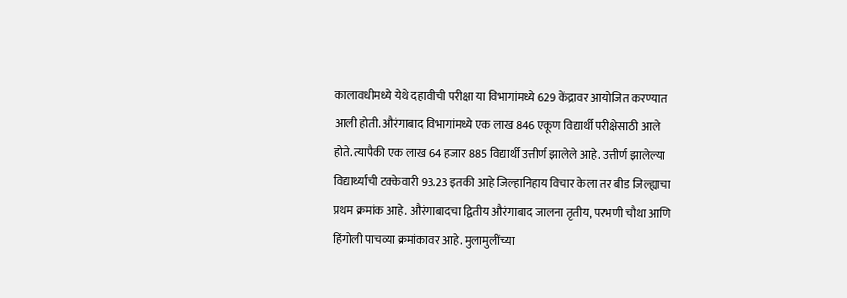कालावधीमध्ये येथे दहावीची परीक्षा या विभागांमध्ये 629 केंद्रावर आयोजित करण्यात आली होती. औरंगाबाद विभागांमध्ये एक लाख 846 एकूण विद्यार्थी परीक्षेसाठी आले होते. त्यापैकी एक लाख 64 हजार 885 विद्यार्थी उत्तीर्ण झालेले आहे. उत्तीर्ण झालेल्या विद्यार्थ्यांची टक्केवारी 93.23 इतकी आहे जिल्हानिहाय विचार केला तर बीड जिल्ह्याचा प्रथम क्रमांक आहे. औरंगाबादचा द्वितीय औरंगाबाद जालना तृतीय, परभणी चौथा आणि हिंगोली पाचव्या क्रमांकावर आहे. मुलामुलींच्या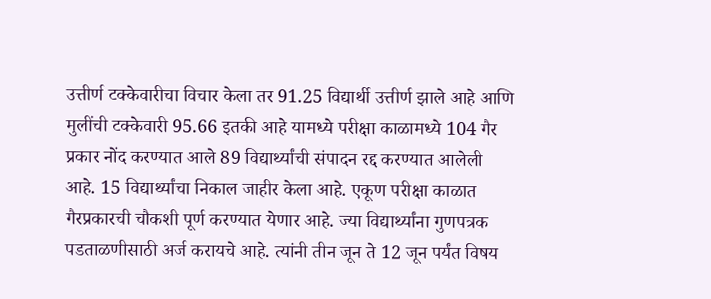उत्तीर्ण टक्केवारीचा विचार केला तर 91.25 विद्यार्थी उत्तीर्ण झाले आहे आणि मुलींची टक्केवारी 95.66 इतकी आहे यामध्ये परीक्षा काळामध्ये 104 गैर प्रकार नोंद करण्यात आले 89 विद्यार्थ्यांची संपादन रद्द करण्यात आलेली आहे. 15 विद्यार्थ्यांचा निकाल जाहीर केला आहे. एकूण परीक्षा काळात गैरप्रकारची चौकशी पूर्ण करण्यात येणार आहे. ज्या विद्यार्थ्यांना गुणपत्रक पडताळणीसाठी अर्ज करायचे आहे. त्यांनी तीन जून ते 12 जून पर्यंत विषय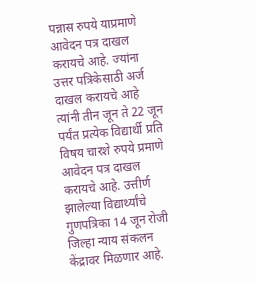पन्नास रुपये याप्रमाणे आवेदन पत्र दाखल करायचे आहे. ज्यांना उत्तर पत्रिकेसाठी अर्ज दाखल करायचे आहे त्यांनी तीन जून ते 22 जून पर्यंत प्रत्येक विद्यार्थी प्रति विषय चारशे रुपये प्रमाणे आवेदन पत्र दाखल करायचे आहे. उत्तीर्ण झालेल्या विद्यार्थ्यांचे गुणपत्रिका 14 जून रोजी जिल्हा न्याय संकलन केंद्रावर मिळणार आहे.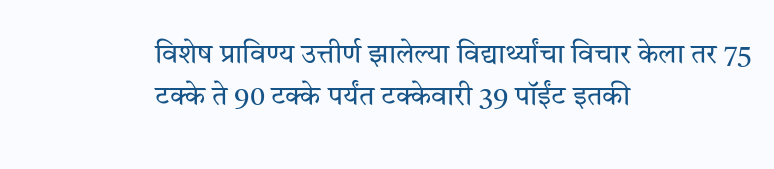विशेष प्राविण्य उत्तीर्ण झालेल्या विद्यार्थ्यांचा विचार केला तर 75 टक्के ते 90 टक्के पर्यंत टक्केवारी 39 पॉईंट इतकी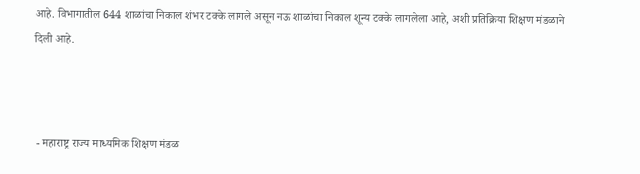आहे. विभागातील 644 शाळांचा निकाल शंभर टक्के लागले असून नऊ शाळांचा निकाल शून्य टक्के लागलेला आहे, अशी प्रतिक्रिया शिक्षण मंडळाने दिली आहे.



 - महाराष्ट्र राज्य माध्यमिक शिक्षण मंडळ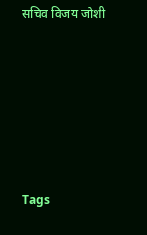सचिव विजय जोशी






Tags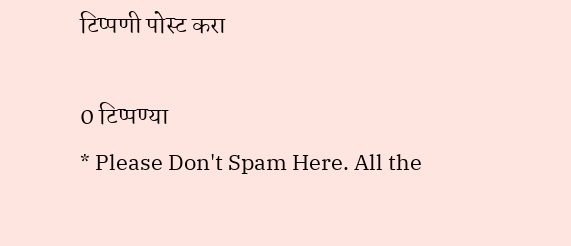टिप्पणी पोस्ट करा

0 टिप्पण्या
* Please Don't Spam Here. All the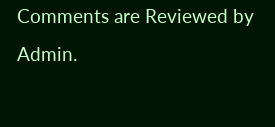Comments are Reviewed by Admin.